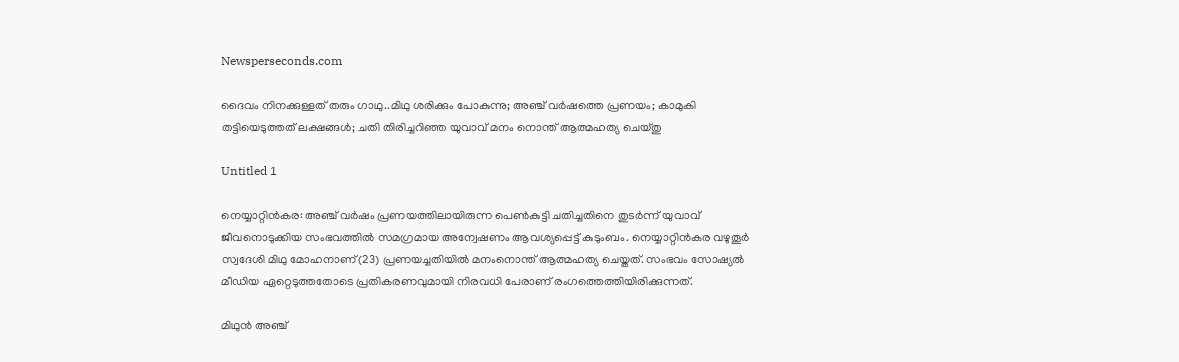Newsperseconds.com

ദൈവം നിനക്കുള്ളത് തരും ഗാഥു..മിഥു ശരിക്കും പോകുന്നു; അഞ്ച് വര്‍ഷത്തെ പ്രണയം; കാമുകി തട്ടിയെടുത്തത് ലക്ഷങ്ങള്‍; ചതി തിരിച്ചറിഞ്ഞ യുവാവ് മനം നൊന്ത് ആത്മഹത്യ ചെയ്തു

Untitled 1

നെയ്യാറ്റിന്‍കര: അഞ്ച് വര്‍ഷം പ്രണയത്തിലായിരുന്ന പെണ്‍കുട്ടി ചതിച്ചതിനെ തുടര്‍ന്ന് യുവാവ് ജീവനൊടുക്കിയ സംഭവത്തില്‍ സമഗ്രമായ അന്വേഷണം ആവശ്യപ്പെട്ട് കുടുംബം. നെയ്യാറ്റിന്‍കര വഴുതൂര്‍ സ്വദേശി മിഥു മോഹനാണ്(23) പ്രണയച്ചതിയില്‍ മനംനൊന്ത് ആത്മഹത്യ ചെയ്തത്. സംഭവം സോഷ്യല്‍ മീഡിയ ഏറ്റെടുത്തതോടെ പ്രതികരണവുമായി നിരവധി പേരാണ് രംഗത്തെത്തിയിരിക്കുന്നത്.

മിഥുന്‍ അഞ്ച്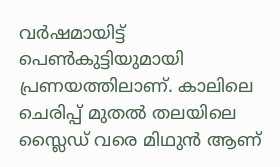വര്‍ഷമായിട്ട് പെണ്‍കുട്ടിയുമായി പ്രണയത്തിലാണ്. കാലിലെ ചെരിപ്പ് മുതല്‍ തലയിലെ സ്ലൈഡ് വരെ മിഥുന്‍ ആണ്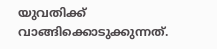യുവതിക്ക് വാങ്ങിക്കൊടുക്കുന്നത്.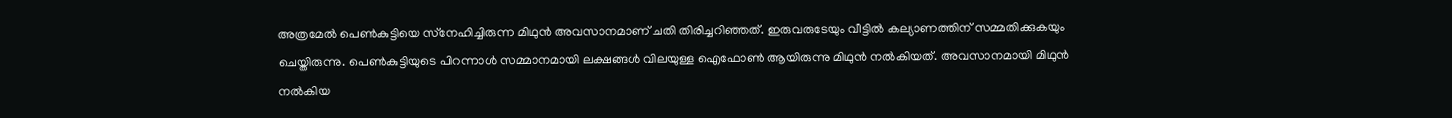അത്രമേല്‍ പെണ്‍കുട്ടിയെ സ്‌നേഹിച്ചിരുന്ന മിഥുന്‍ അവസാനമാണ് ചതി തിരിച്ചറിഞ്ഞത്. ഇരുവരുടേയും വീട്ടില്‍ കല്യാണത്തിന് സമ്മതിക്കുകയും ചെയ്തിരുന്നു. പെണ്‍കുട്ടിയുടെ പിറന്നാള്‍ സമ്മാനമായി ലക്ഷങ്ങള്‍ വിലയുള്ള ഐഫോണ്‍ ആയിരുന്നു മിഥുന്‍ നല്‍കിയത്. അവസാനമായി മിഥുന്‍ നല്‍കിയ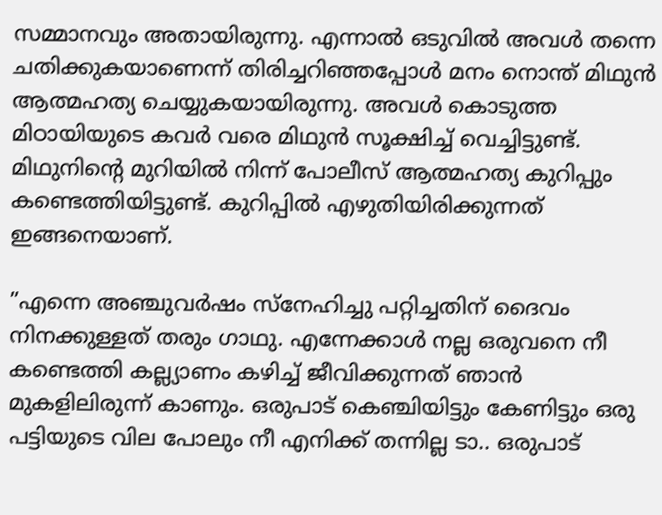സമ്മാനവും അതായിരുന്നു. എന്നാല്‍ ഒടുവില്‍ അവള്‍ തന്നെ ചതിക്കുകയാണെന്ന് തിരിച്ചറിഞ്ഞപ്പോള്‍ മനം നൊന്ത് മിഥുന്‍ ആത്മഹത്യ ചെയ്യുകയായിരുന്നു. അവള്‍ കൊടുത്ത മിഠായിയുടെ കവര്‍ വരെ മിഥുന്‍ സൂക്ഷിച്ച് വെച്ചിട്ടുണ്ട്. മിഥുനിന്റെ മുറിയില്‍ നിന്ന് പോലീസ് ആത്മഹത്യ കുറിപ്പും കണ്ടെത്തിയിട്ടുണ്ട്. കുറിപ്പില്‍ എഴുതിയിരിക്കുന്നത് ഇങ്ങനെയാണ്.

”എന്നെ അഞ്ചുവര്‍ഷം സ്‌നേഹിച്ചു പറ്റിച്ചതിന് ദൈവം നിനക്കുള്ളത് തരും ഗാഥു. എന്നേക്കാള്‍ നല്ല ഒരുവനെ നീ കണ്ടെത്തി കല്ല്യാണം കഴിച്ച് ജീവിക്കുന്നത് ഞാന്‍ മുകളിലിരുന്ന് കാണും. ഒരുപാട് കെഞ്ചിയിട്ടും കേണിട്ടും ഒരു പട്ടിയുടെ വില പോലും നീ എനിക്ക് തന്നില്ല ടാ.. ഒരുപാട്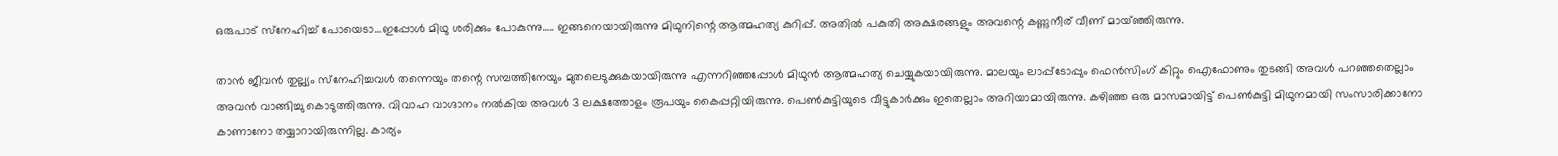ഒരുപാട് സ്‌നേഹിച്ച് പോയെടാ…ഇപ്പോള്‍ മിഥു ശരിക്കും പോകുന്നു….. ഇങ്ങനെയായിരുന്നു മിഥുനിന്റെ ആത്മഹത്യ കുറിപ്പ്. അതില്‍ പകുതി അക്ഷരങ്ങളും അവന്റെ കണ്ണുനീര് വീണ് മായ്ഞ്ഞിരുന്നു.

താന്‍ ജീവന്‍ തുല്ല്യം സ്‌നേഹിച്ചവള്‍ തന്നെയും തന്റെ സമ്പത്തിനേയും മുതലെടുക്കുകയായിരുന്നു എന്നറിഞ്ഞപ്പോള്‍ മിഥുന്‍ ആത്മഹത്യ ചെയ്യുകയായിരുന്നു. മാലയും ലാപ്പ്‌ടോപ്പും ഫെന്‍സിംഗ് കിറ്റും ഐഫോണും തുടങ്ങി അവള്‍ പറഞ്ഞതെല്ലാം അവന്‍ വാങ്ങിച്ചു കൊടുത്തിരുന്നു. വിവാഹ വാഗ്ദാനം നല്‍കിയ അവള്‍ 3 ലക്ഷത്തോളം രൂപയും കൈപ്പറ്റിയിരുന്നു. പെണ്‍കുട്ടിയുടെ വീട്ടുകാര്‍ക്കും ഇതെല്ലാം അറിയാമായിരുന്നു. കഴിഞ്ഞ ഒരു മാസമായിട്ട് പെണ്‍കുട്ടി മിഥുനമായി സംസാരിക്കാനോ കാണാനോ തയ്യാറായിരുന്നില്ല. കാര്യം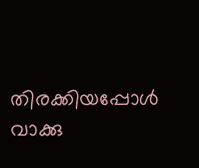തിരക്കിയപ്പോള്‍ വാക്കു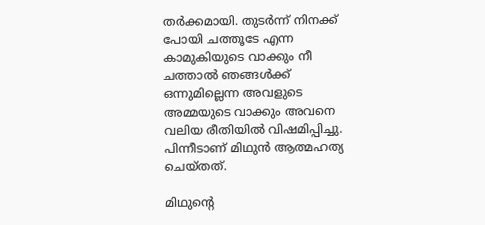തര്‍ക്കമായി. തുടര്‍ന്ന് നിനക്ക് പോയി ചത്തൂടേ എന്ന കാമുകിയുടെ വാക്കും നീ ചത്താല്‍ ഞങ്ങള്‍ക്ക് ഒന്നുമില്ലെന്ന അവളുടെ അമ്മയുടെ വാക്കും അവനെ വലിയ രീതിയില്‍ വിഷമിപ്പിച്ചു. പിന്നീടാണ് മിഥുന്‍ ആത്മഹത്യ ചെയ്തത്.

മിഥുന്റെ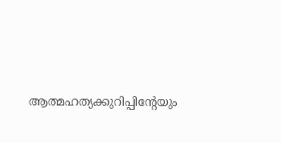ആത്മഹത്യക്കുറിപ്പിന്റേയും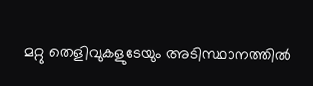മറ്റു തെളിവുകളുടേയും അടിസ്ഥാനത്തില്‍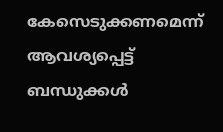കേസെടുക്കണമെന്ന് ആവശ്യപ്പെട്ട് ബന്ധുക്കള്‍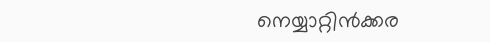നെയ്യാറ്റിന്‍ക്കര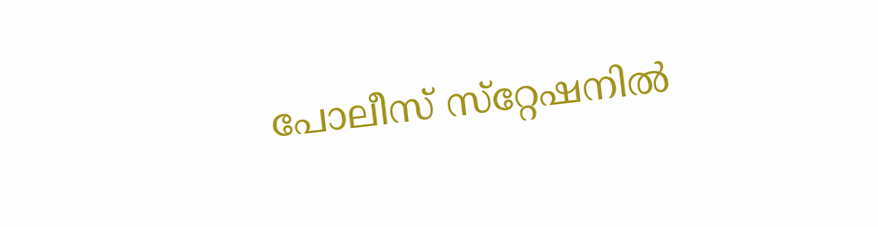പോലീസ് സ്‌റ്റേഷനില്‍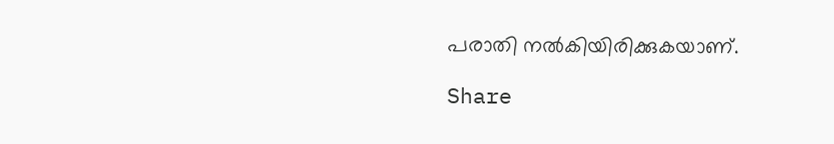പരാതി നല്‍കിയിരിക്കുകയാണ്.

Share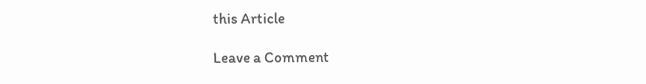this Article

Leave a Comment